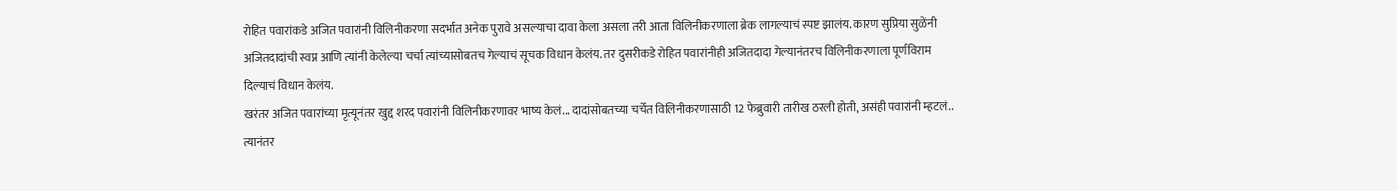रोहित पवारांकडे अजित पवारांनी विलिनीकरणा सदर्भात अनेक पुरावे असल्याचा दावा केला असला तरी आता विलिनीकरणाला ब्रेक लागल्याचं स्पष्ट झालंय. कारण सुप्रिया सुळेंनी अजितदादांची स्वप्न आणि त्यांनी केलेल्या चर्चा त्यांच्यासोबतच गेल्याचं सूचक विधान केलंय. तर दुसरीकडे रोहित पवारांनीही अजितदादा गेल्यानंतरच विलिनीकरणाला पूर्णविराम दिल्याचं विधान केलंय.
खरंतर अजित पवारांच्या मृत्यूनंतर खुद्द शरद पवारांनी विलिनीकरणावर भाष्य केलं... दादांसोबतच्या चर्चेत विलिनीकरणासाठी 12 फेब्रुवारी तारीख ठरली होती, असंही पवारांनी म्हटलं.. त्यानंतर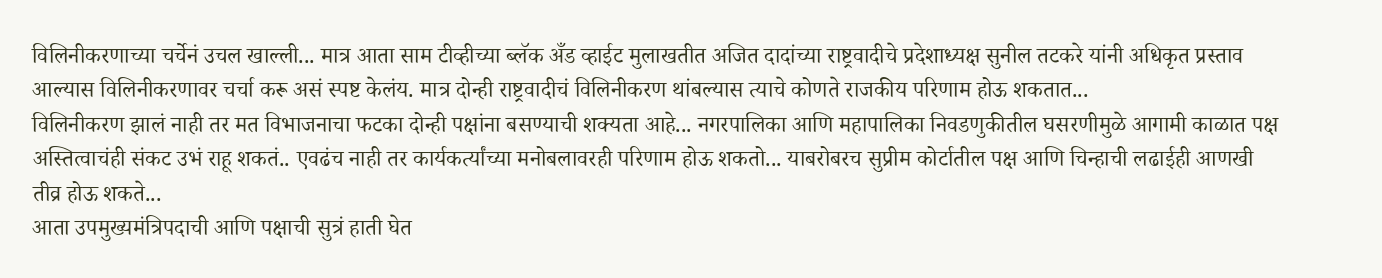विलिनीकरणाच्या चर्चेनं उचल खाल्ली... मात्र आता साम टीव्हीच्या ब्लॅक अँड व्हाईट मुलाखतीत अजित दादांच्या राष्ट्रवादीचे प्रदेशाध्यक्ष सुनील तटकरे यांनी अधिकृत प्रस्ताव आल्यास विलिनीकरणावर चर्चा करू असं स्पष्ट केलंय. मात्र दोन्ही राष्ट्रवादीचं विलिनीकरण थांबल्यास त्याचे कोणते राजकीय परिणाम होऊ शकतात...
विलिनीकरण झालं नाही तर मत विभाजनाचा फटका दोन्ही पक्षांना बसण्याची शक्यता आहे... नगरपालिका आणि महापालिका निवडणुकीतील घसरणीमुळे आगामी काळात पक्ष अस्तित्वाचंही संकट उभं राहू शकतं.. एवढंच नाही तर कार्यकर्त्यांच्या मनोबलावरही परिणाम होऊ शकतो... याबरोबरच सुप्रीम कोर्टातील पक्ष आणि चिन्हाची लढाईही आणखी तीव्र होऊ शकते...
आता उपमुख्यमंत्रिपदाची आणि पक्षाची सुत्रं हाती घेत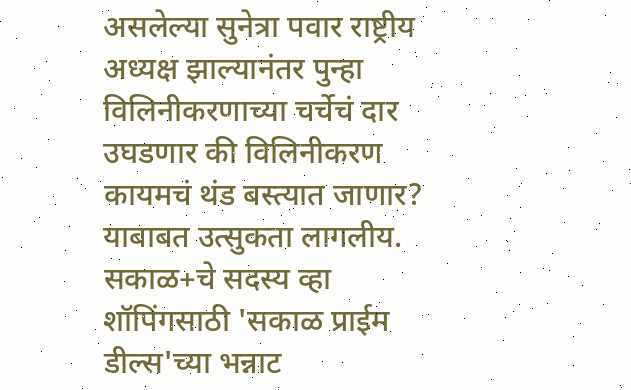असलेल्या सुनेत्रा पवार राष्ट्रीय अध्यक्ष झाल्यानंतर पुन्हा विलिनीकरणाच्या चर्चेचं दार उघडणार की विलिनीकरण कायमचं थंड बस्त्यात जाणार? याबाबत उत्सुकता लागलीय.
सकाळ+चे सदस्य व्हा
शॉपिंगसाठी 'सकाळ प्राईम डील्स'च्या भन्नाट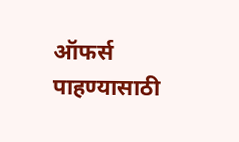ऑफर्स पाहण्यासाठी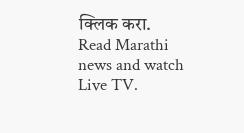क्लिक करा.
Read Marathi news and watch Live TV.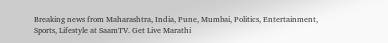Breaking news from Maharashtra, India, Pune, Mumbai, Politics, Entertainment, Sports, Lifestyle at SaamTV. Get Live Marathi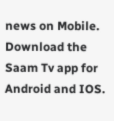news on Mobile. Download the Saam Tv app for Android and IOS.